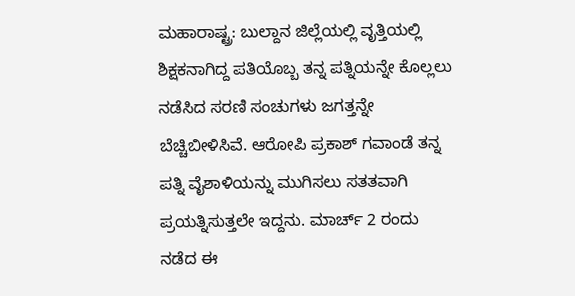ಮಹಾರಾಷ್ಟ್ರ: ಬುಲ್ದಾನ ಜಿಲ್ಲೆಯಲ್ಲಿ ವೃತ್ತಿಯಲ್ಲಿ ಶಿಕ್ಷಕನಾಗಿದ್ದ ಪತಿಯೊಬ್ಬ ತನ್ನ ಪತ್ನಿಯನ್ನೇ ಕೊಲ್ಲಲು ನಡೆಸಿದ ಸರಣಿ ಸಂಚುಗಳು ಜಗತ್ತನ್ನೇ ಬೆಚ್ಚಿಬೀಳಿಸಿವೆ. ಆರೋಪಿ ಪ್ರಕಾಶ್ ಗವಾಂಡೆ ತನ್ನ ಪತ್ನಿ ವೈಶಾಳಿಯನ್ನು ಮುಗಿಸಲು ಸತತವಾಗಿ ಪ್ರಯತ್ನಿಸುತ್ತಲೇ ಇದ್ದನು. ಮಾರ್ಚ್ 2 ರಂದು ನಡೆದ ಈ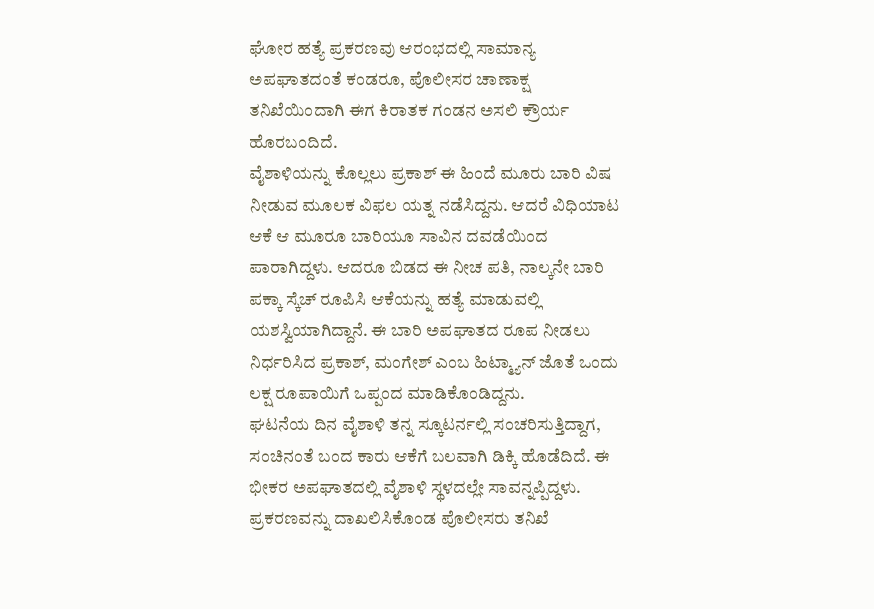ಘೋರ ಹತ್ಯೆ ಪ್ರಕರಣವು ಆರಂಭದಲ್ಲಿ ಸಾಮಾನ್ಯ ಅಪಘಾತದಂತೆ ಕಂಡರೂ, ಪೊಲೀಸರ ಚಾಣಾಕ್ಷ ತನಿಖೆಯಿಂದಾಗಿ ಈಗ ಕಿರಾತಕ ಗಂಡನ ಅಸಲಿ ಕ್ರೌರ್ಯ ಹೊರಬಂದಿದೆ.
ವೈಶಾಳಿಯನ್ನು ಕೊಲ್ಲಲು ಪ್ರಕಾಶ್ ಈ ಹಿಂದೆ ಮೂರು ಬಾರಿ ವಿಷ ನೀಡುವ ಮೂಲಕ ವಿಫಲ ಯತ್ನ ನಡೆಸಿದ್ದನು. ಆದರೆ ವಿಧಿಯಾಟ ಆಕೆ ಆ ಮೂರೂ ಬಾರಿಯೂ ಸಾವಿನ ದವಡೆಯಿಂದ ಪಾರಾಗಿದ್ದಳು. ಆದರೂ ಬಿಡದ ಈ ನೀಚ ಪತಿ, ನಾಲ್ಕನೇ ಬಾರಿ ಪಕ್ಕಾ ಸ್ಕೆಚ್ ರೂಪಿಸಿ ಆಕೆಯನ್ನು ಹತ್ಯೆ ಮಾಡುವಲ್ಲಿ ಯಶಸ್ವಿಯಾಗಿದ್ದಾನೆ. ಈ ಬಾರಿ ಅಪಘಾತದ ರೂಪ ನೀಡಲು ನಿರ್ಧರಿಸಿದ ಪ್ರಕಾಶ್, ಮಂಗೇಶ್ ಎಂಬ ಹಿಟ್ಮ್ಯಾನ್ ಜೊತೆ ಒಂದು ಲಕ್ಷ ರೂಪಾಯಿಗೆ ಒಪ್ಪಂದ ಮಾಡಿಕೊಂಡಿದ್ದನು.
ಘಟನೆಯ ದಿನ ವೈಶಾಳಿ ತನ್ನ ಸ್ಕೂಟರ್ನಲ್ಲಿ ಸಂಚರಿಸುತ್ತಿದ್ದಾಗ, ಸಂಚಿನಂತೆ ಬಂದ ಕಾರು ಆಕೆಗೆ ಬಲವಾಗಿ ಡಿಕ್ಕಿ ಹೊಡೆದಿದೆ. ಈ ಭೀಕರ ಅಪಘಾತದಲ್ಲಿ ವೈಶಾಳಿ ಸ್ಥಳದಲ್ಲೇ ಸಾವನ್ನಪ್ಪಿದ್ದಳು. ಪ್ರಕರಣವನ್ನು ದಾಖಲಿಸಿಕೊಂಡ ಪೊಲೀಸರು ತನಿಖೆ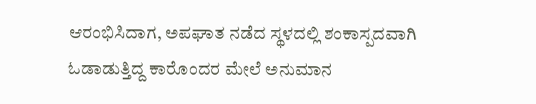ಆರಂಭಿಸಿದಾಗ, ಅಪಘಾತ ನಡೆದ ಸ್ಥಳದಲ್ಲಿ ಶಂಕಾಸ್ಪದವಾಗಿ ಓಡಾಡುತ್ತಿದ್ದ ಕಾರೊಂದರ ಮೇಲೆ ಅನುಮಾನ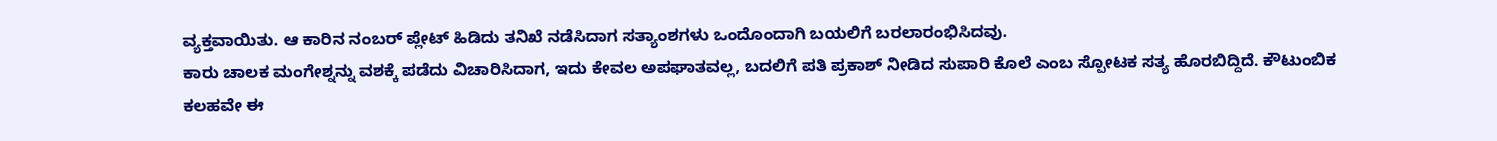ವ್ಯಕ್ತವಾಯಿತು. ಆ ಕಾರಿನ ನಂಬರ್ ಪ್ಲೇಟ್ ಹಿಡಿದು ತನಿಖೆ ನಡೆಸಿದಾಗ ಸತ್ಯಾಂಶಗಳು ಒಂದೊಂದಾಗಿ ಬಯಲಿಗೆ ಬರಲಾರಂಭಿಸಿದವು.
ಕಾರು ಚಾಲಕ ಮಂಗೇಶ್ನನ್ನು ವಶಕ್ಕೆ ಪಡೆದು ವಿಚಾರಿಸಿದಾಗ, ಇದು ಕೇವಲ ಅಪಘಾತವಲ್ಲ, ಬದಲಿಗೆ ಪತಿ ಪ್ರಕಾಶ್ ನೀಡಿದ ಸುಪಾರಿ ಕೊಲೆ ಎಂಬ ಸ್ಪೋಟಕ ಸತ್ಯ ಹೊರಬಿದ್ದಿದೆ. ಕೌಟುಂಬಿಕ ಕಲಹವೇ ಈ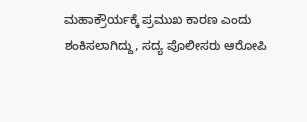ಮಹಾಕ್ರೌರ್ಯಕ್ಕೆ ಪ್ರಮುಖ ಕಾರಣ ಎಂದು ಶಂಕಿಸಲಾಗಿದ್ದು, ಸದ್ಯ ಪೊಲೀಸರು ಆರೋಪಿ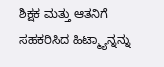ಶಿಕ್ಷಕ ಮತ್ತು ಆತನಿಗೆ ಸಹಕರಿಸಿದ ಹಿಟ್ಮ್ಯಾನ್ನನ್ನು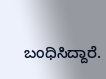ಬಂಧಿಸಿದ್ದಾರೆ.